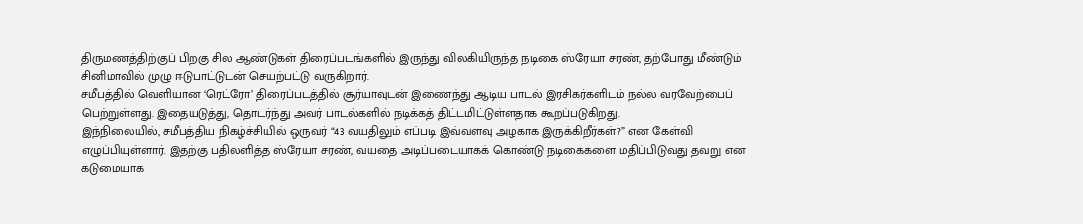திருமணத்திற்குப் பிறகு சில ஆண்டுகள் திரைப்படங்களில் இருந்து விலகியிருந்த நடிகை ஸ்ரேயா சரண், தற்போது மீண்டும் சினிமாவில் முழு ஈடுபாட்டுடன் செயற்பட்டு வருகிறார்.
சமீபத்தில் வெளியான ‘ரெட்ரோ’ திரைப்படத்தில் சூர்யாவுடன் இணைந்து ஆடிய பாடல் இரசிகர்களிடம் நல்ல வரவேற்பைப் பெற்றுள்ளது. இதையடுத்து, தொடர்ந்து அவர் பாடல்களில் நடிக்கத் திட்டமிட்டுள்ளதாக கூறப்படுகிறது.
இந்நிலையில், சமீபத்திய நிகழ்ச்சியில் ஒருவர் “43 வயதிலும் எப்படி இவ்வளவு அழகாக இருக்கிறீர்கள்?” என கேள்வி எழுப்பியுள்ளார். இதற்கு பதிலளித்த ஸ்ரேயா சரண், வயதை அடிப்படையாகக் கொண்டு நடிகைகளை மதிப்பிடுவது தவறு என கடுமையாக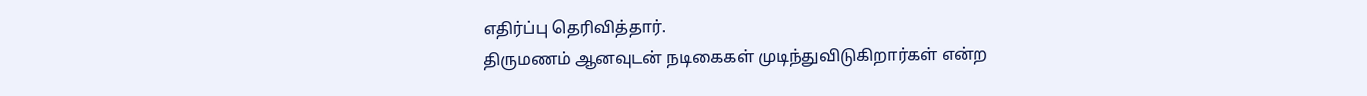எதிர்ப்பு தெரிவித்தார்.
திருமணம் ஆனவுடன் நடிகைகள் முடிந்துவிடுகிறார்கள் என்ற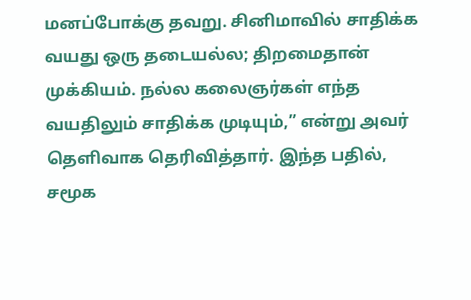மனப்போக்கு தவறு. சினிமாவில் சாதிக்க வயது ஒரு தடையல்ல; திறமைதான் முக்கியம். நல்ல கலைஞர்கள் எந்த வயதிலும் சாதிக்க முடியும்,” என்று அவர் தெளிவாக தெரிவித்தார். இந்த பதில், சமூக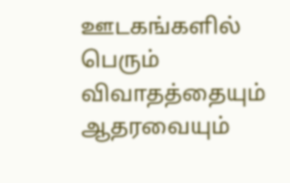ஊடகங்களில் பெரும் விவாதத்தையும் ஆதரவையும்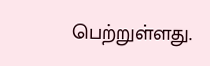பெற்றுள்ளது.